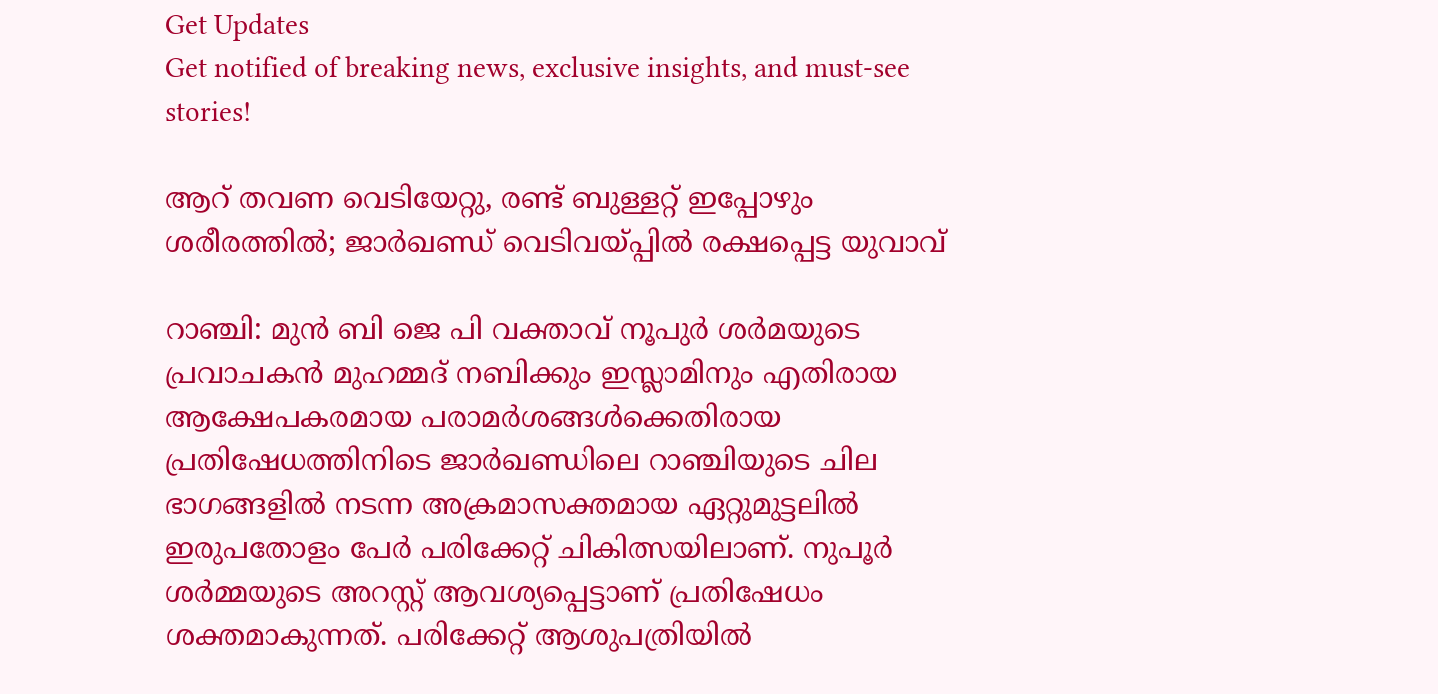Get Updates
Get notified of breaking news, exclusive insights, and must-see stories!

ആറ് തവണ വെടിയേറ്റു, രണ്ട് ബുള്ളറ്റ് ഇപ്പോഴും ശരീരത്തില്‍; ജാര്‍ഖണ്ഡ് വെടിവയ്പ്പില്‍ രക്ഷപ്പെട്ട യുവാവ്

റാഞ്ചി: മുന്‍ ബി ജെ പി വക്താവ് നൂപുര്‍ ശര്‍മയുടെ പ്രവാചകന്‍ മുഹമ്മദ് നബിക്കും ഇസ്ലാമിനും എതിരായ ആക്ഷേപകരമായ പരാമര്‍ശങ്ങള്‍ക്കെതിരായ പ്രതിഷേധത്തിനിടെ ജാര്‍ഖണ്ഡിലെ റാഞ്ചിയുടെ ചില ഭാഗങ്ങളില്‍ നടന്ന അക്രമാസക്തമായ ഏറ്റുമുട്ടലില്‍ ഇരുപതോളം പേര്‍ പരിക്കേറ്റ് ചികിത്സയിലാണ്. നുപൂര്‍ ശര്‍മ്മയുടെ അറസ്റ്റ് ആവശ്യപ്പെട്ടാണ് പ്രതിഷേധം ശക്തമാകുന്നത്. പരിക്കേറ്റ് ആശുപത്രിയില്‍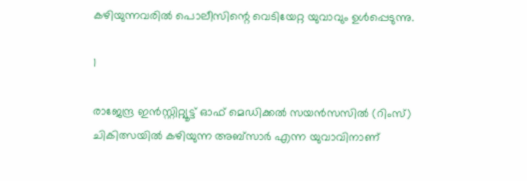കഴിയുന്നവരില്‍ പൊലീസിന്റെ വെടിയേറ്റ യുവാവും ഉള്‍പ്പെടുന്നു.

1

രാജേന്ദ്ര ഇന്‍സ്റ്റിറ്റ്യൂട്ട് ഓഫ് മെഡിക്കല്‍ സയന്‍സസില്‍ (റിംസ്) ചികിത്സയില്‍ കഴിയുന്ന അബ്‌സാര്‍ എന്ന യുവാവിനാണ്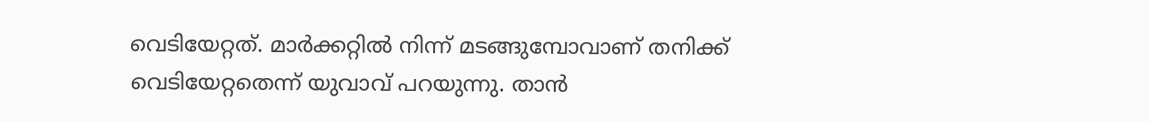വെടിയേറ്റത്. മാര്‍ക്കറ്റില്‍ നിന്ന് മടങ്ങുമ്പോവാണ് തനിക്ക് വെടിയേറ്റതെന്ന് യുവാവ് പറയുന്നു. താന്‍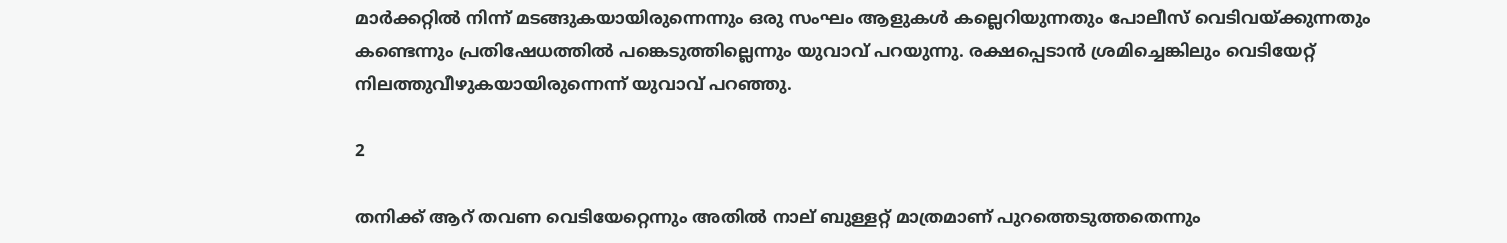മാര്‍ക്കറ്റില്‍ നിന്ന് മടങ്ങുകയായിരുന്നെന്നും ഒരു സംഘം ആളുകള്‍ കല്ലെറിയുന്നതും പോലീസ് വെടിവയ്ക്കുന്നതും കണ്ടെന്നും പ്രതിഷേധത്തില്‍ പങ്കെടുത്തില്ലെന്നും യുവാവ് പറയുന്നു. രക്ഷപ്പെടാന്‍ ശ്രമിച്ചെങ്കിലും വെടിയേറ്റ് നിലത്തുവീഴുകയായിരുന്നെന്ന് യുവാവ് പറഞ്ഞു.

2

തനിക്ക് ആറ് തവണ വെടിയേറ്റെന്നും അതില്‍ നാല് ബുള്ളറ്റ് മാത്രമാണ് പുറത്തെടുത്തതെന്നും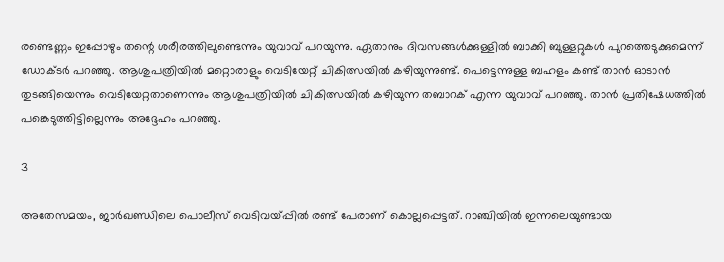രണ്ടെണ്ണം ഇപ്പോഴും തന്റെ ശരീരത്തിലുണ്ടെന്നും യുവാവ് പറയുന്നു. ഏതാനും ദിവസങ്ങള്‍ക്കുള്ളില്‍ ബാക്കി ബുള്ളറ്റുകള്‍ പുറത്തെടുക്കുമെന്ന് ഡോക്ടര്‍ പറഞ്ഞു. ആശുപത്രിയില്‍ മറ്റൊരാളും വെടിയേറ്റ് ചികിത്സയില്‍ കഴിയുന്നുണ്ട്. പെട്ടെന്നുള്ള ബഹളം കണ്ട് താന്‍ ഓടാന്‍ തുടങ്ങിയെന്നും വെടിയേറ്റതാണെന്നും ആശുപത്രിയില്‍ ചികിത്സയില്‍ കഴിയുന്ന തബാറക് എന്ന യുവാവ് പറഞ്ഞു. താന്‍ പ്രതിഷേധത്തില്‍ പങ്കെടുത്തിട്ടില്ലെന്നും അദ്ദേഹം പറഞ്ഞു.

3

അതേസമയം, ജാര്‍ഖണ്ഡിലെ പൊലീസ് വെടിവയ്പ്പില്‍ രണ്ട് പേരാണ് കൊല്ലപ്പെട്ടത്. റാഞ്ചിയില്‍ ഇന്നലെയുണ്ടായ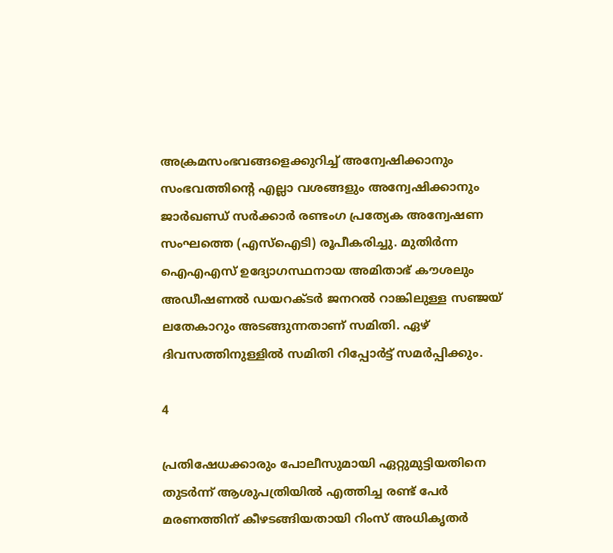അക്രമസംഭവങ്ങളെക്കുറിച്ച് അന്വേഷിക്കാനും സംഭവത്തിന്റെ എല്ലാ വശങ്ങളും അന്വേഷിക്കാനും ജാര്‍ഖണ്ഡ് സര്‍ക്കാര്‍ രണ്ടംഗ പ്രത്യേക അന്വേഷണ സംഘത്തെ (എസ്‌ഐടി) രൂപീകരിച്ചു. മുതിര്‍ന്ന ഐഎഎസ് ഉദ്യോഗസ്ഥനായ അമിതാഭ് കൗശലും അഡീഷണല്‍ ഡയറക്ടര്‍ ജനറല്‍ റാങ്കിലുള്ള സഞ്ജയ് ലതേകാറും അടങ്ങുന്നതാണ് സമിതി. ഏഴ് ദിവസത്തിനുള്ളില്‍ സമിതി റിപ്പോര്‍ട്ട് സമര്‍പ്പിക്കും.

4

പ്രതിഷേധക്കാരും പോലീസുമായി ഏറ്റുമുട്ടിയതിനെ തുടര്‍ന്ന് ആശുപത്രിയില്‍ എത്തിച്ച രണ്ട് പേര്‍ മരണത്തിന് കീഴടങ്ങിയതായി റിംസ് അധികൃതര്‍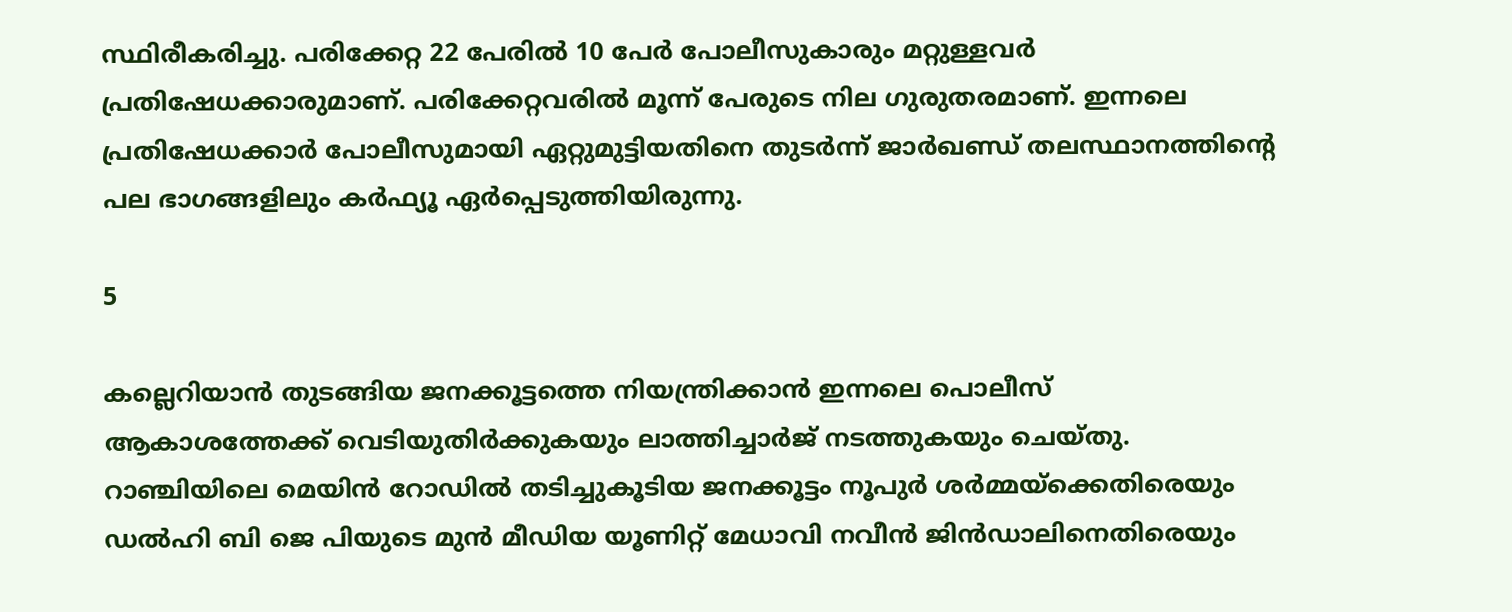സ്ഥിരീകരിച്ചു. പരിക്കേറ്റ 22 പേരില്‍ 10 പേര്‍ പോലീസുകാരും മറ്റുള്ളവര്‍ പ്രതിഷേധക്കാരുമാണ്. പരിക്കേറ്റവരില്‍ മൂന്ന് പേരുടെ നില ഗുരുതരമാണ്. ഇന്നലെ പ്രതിഷേധക്കാര്‍ പോലീസുമായി ഏറ്റുമുട്ടിയതിനെ തുടര്‍ന്ന് ജാര്‍ഖണ്ഡ് തലസ്ഥാനത്തിന്റെ പല ഭാഗങ്ങളിലും കര്‍ഫ്യൂ ഏര്‍പ്പെടുത്തിയിരുന്നു.

5

കല്ലെറിയാന്‍ തുടങ്ങിയ ജനക്കൂട്ടത്തെ നിയന്ത്രിക്കാന്‍ ഇന്നലെ പൊലീസ് ആകാശത്തേക്ക് വെടിയുതിര്‍ക്കുകയും ലാത്തിച്ചാര്‍ജ് നടത്തുകയും ചെയ്തു. റാഞ്ചിയിലെ മെയിന്‍ റോഡില്‍ തടിച്ചുകൂടിയ ജനക്കൂട്ടം നൂപുര്‍ ശര്‍മ്മയ്ക്കെതിരെയും ഡല്‍ഹി ബി ജെ പിയുടെ മുന്‍ മീഡിയ യൂണിറ്റ് മേധാവി നവീന്‍ ജിന്‍ഡാലിനെതിരെയും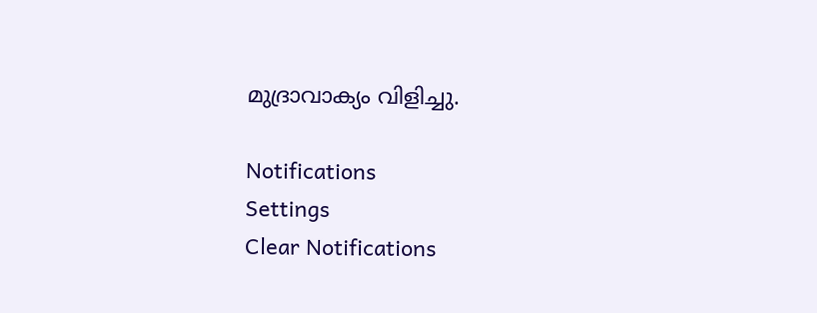മുദ്രാവാക്യം വിളിച്ചു.

Notifications
Settings
Clear Notifications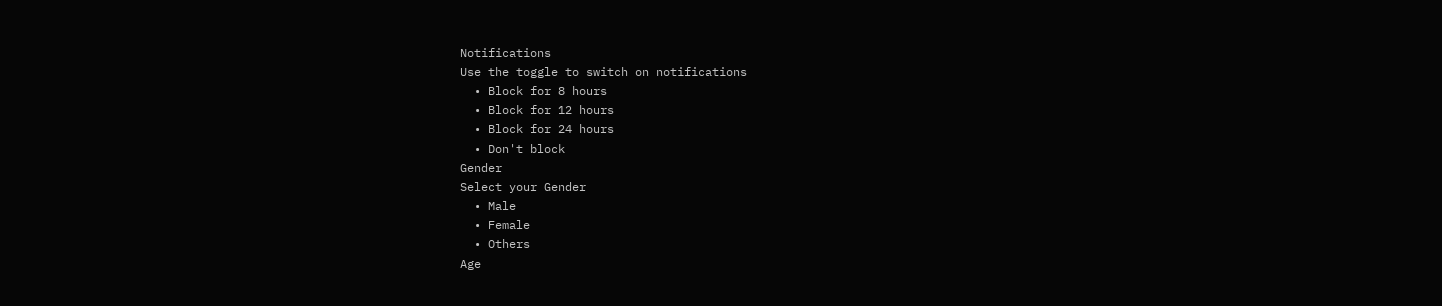Notifications
Use the toggle to switch on notifications
  • Block for 8 hours
  • Block for 12 hours
  • Block for 24 hours
  • Don't block
Gender
Select your Gender
  • Male
  • Female
  • Others
Age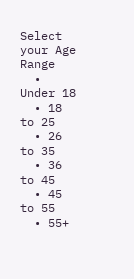Select your Age Range
  • Under 18
  • 18 to 25
  • 26 to 35
  • 36 to 45
  • 45 to 55
  • 55+